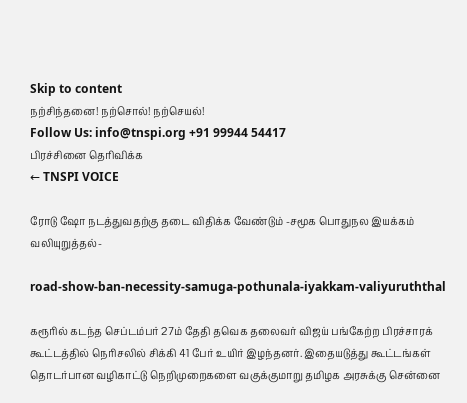Skip to content
நற்சிந்தனை! நற்சொல்! நற்செயல்!
Follow Us: info@tnspi.org +91 99944 54417
பிரச்சினை தெரிவிக்க
← TNSPI VOICE

ரோடு ஷோ நடத்துவதற்கு தடை விதிக்க வேண்டும் -சமூக பொதுநல இயக்கம் வலியுறுத்தல்-

road-show-ban-necessity-samuga-pothunala-iyakkam-valiyuruththal

கரூரில் கடந்த செப்டம்பர் 27ம் தேதி தவெக தலைவர் விஜய் பங்கேற்ற பிரச்சாரக் கூட்டத்தில் நெரிசலில் சிக்கி 41 பேர் உயிர் இழந்தனர். இதையடுத்து கூட்டங்கள் தொடர்பான வழிகாட்டு நெறிமுறைகளை வகுக்குமாறு தமிழக அரசுக்கு சென்னை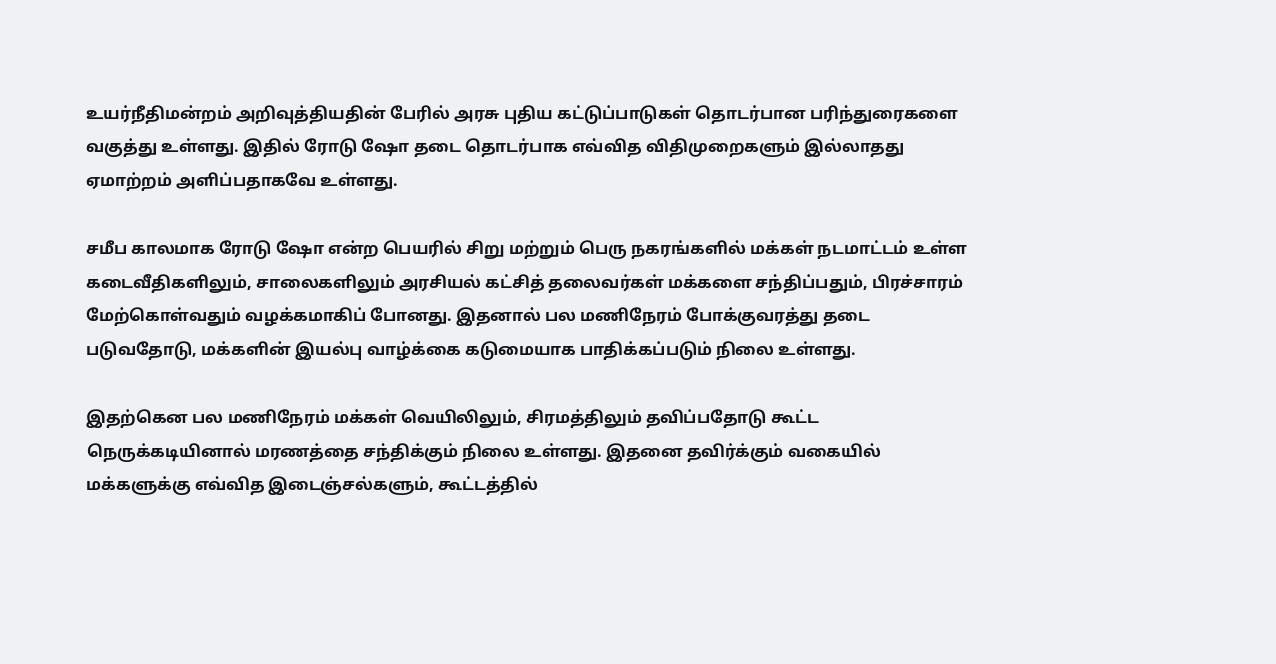உயர்நீதிமன்றம் அறிவுத்தியதின் பேரில் அரசு புதிய கட்டுப்பாடுகள் தொடர்பான பரிந்துரைகளை வகுத்து உள்ளது. இதில் ரோடு ஷோ தடை தொடர்பாக எவ்வித விதிமுறைகளும் இல்லாதது ஏமாற்றம் அளிப்பதாகவே உள்ளது.

சமீப காலமாக ரோடு ஷோ என்ற பெயரில் சிறு மற்றும் பெரு நகரங்களில் மக்கள் நடமாட்டம் உள்ள கடைவீதிகளிலும், சாலைகளிலும் அரசியல் கட்சித் தலைவர்கள் மக்களை சந்திப்பதும், பிரச்சாரம் மேற்கொள்வதும் வழக்கமாகிப் போனது. இதனால் பல மணிநேரம் போக்குவரத்து தடை படுவதோடு, மக்களின் இயல்பு வாழ்க்கை கடுமையாக பாதிக்கப்படும் நிலை உள்ளது.

இதற்கென பல மணிநேரம் மக்கள் வெயிலிலும், சிரமத்திலும் தவிப்பதோடு கூட்ட நெருக்கடியினால் மரணத்தை சந்திக்கும் நிலை உள்ளது. இதனை தவிர்க்கும் வகையில் மக்களுக்கு எவ்வித இடைஞ்சல்களும், கூட்டத்தில்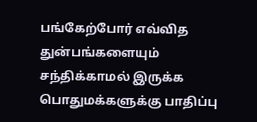பங்கேற்போர் எவ்வித துன்பங்களையும் சந்திக்காமல் இருக்க பொதுமக்களுக்கு பாதிப்பு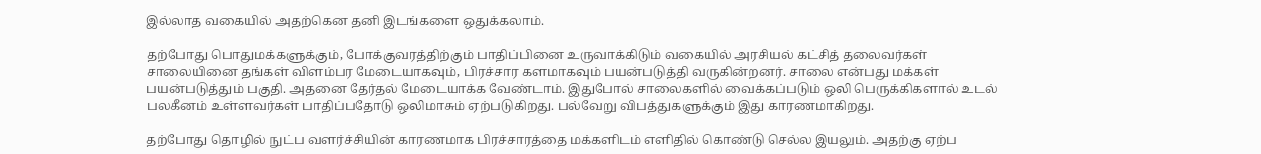இல்லாத வகையில் அதற்கென தனி இடங்களை ஒதுக்கலாம்.

தற்போது பொதுமக்களுக்கும், போக்குவரத்திற்கும் பாதிப்பினை உருவாக்கிடும் வகையில் அரசியல் கட்சித் தலைவர்கள் சாலையினை தங்கள் விளம்பர மேடையாகவும், பிரச்சார களமாகவும் பயன்படுத்தி வருகின்றனர். சாலை என்பது மக்கள் பயன்படுத்தும் பகுதி. அதனை தேர்தல் மேடையாக்க வேண்டாம். இதுபோல் சாலைகளில் வைக்கப்படும் ஒலி பெருக்கிகளால் உடல் பலகீனம் உள்ளவர்கள் பாதிப்பதோடு ஒலிமாசும் ஏற்படுகிறது. பல்வேறு விபத்துகளுக்கும் இது காரணமாகிறது.

தற்போது தொழில் நுட்ப வளர்ச்சியின் காரணமாக பிரச்சாரத்தை மக்களிடம் எளிதில் கொண்டு செல்ல இயலும். அதற்கு ஏற்ப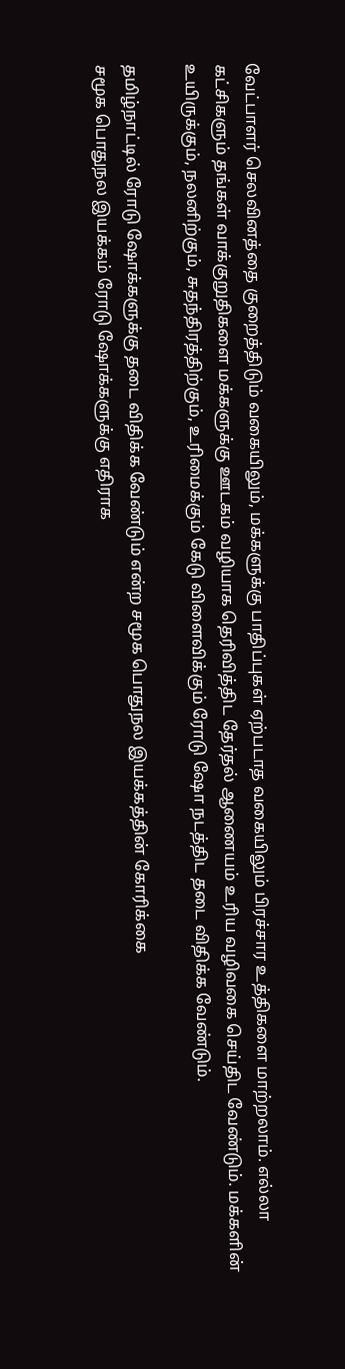வேட்பாளர் செலவினத்தை குறைத்திடும் வகையிலும், மக்களுக்கு பாதிப்புகள் ஏற்படாத வகையிலும் பிரச்சார உத்திகளை மாற்றலாம். எல்லா கட்சிகளும் தங்கள் வாக்குறுதிகளை மக்களுக்கு ஊடகம் வழியாக தெரிவித்திட தேர்தல் ஆணையம் உரிய வழிவகை செய்திட வேண்டும். மக்களின் உயிருக்கும், நலனிற்கும், சுதந்திரத்திற்கும், உரிமைக்கும் கேடு விளைவிக்கும் ரோடு ஷோ நடத்திட தடை விதிக்க வேண்டும்.

தமிழ்நாட்டில் ரோடு ஷோக்களுக்கு தடை விதிக்க வேண்டும் என்ற சமூக பொதுநல இயக்கத்தின் கோரிக்கை
சமூக பொதுநல இயக்கம் ரோடு ஷோக்களுக்கு எதிராக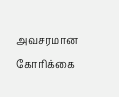அவசரமான கோரிக்கை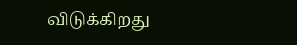விடுக்கிறது